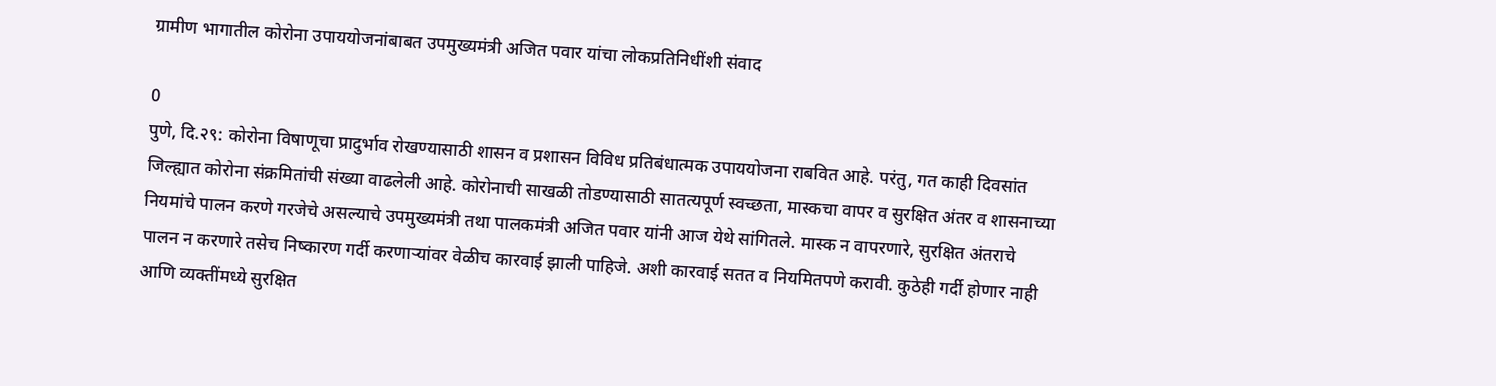ग्रामीण भागातील कोरोना उपाययोजनांबाबत उपमुख्यमंत्री अजित पवार यांचा लोकप्रतिनिधींशी संवाद

0
पुणे, दि.२९: कोरोना विषाणूचा प्रादुर्भाव रोखण्यासाठी शासन व प्रशासन विविध प्रतिबंधात्मक उपाययोजना राबवित आहे. परंतु, गत काही दिवसांत जिल्ह्यात कोरोना संक्रमितांची संख्या वाढलेली आहे. कोरोनाची साखळी तोडण्यासाठी सातत्यपूर्ण स्वच्छता, मास्कचा वापर व सुरक्षित अंतर व शासनाच्या नियमांचे पालन करणे गरजेचे असल्याचे उपमुख्यमंत्री तथा पालकमंत्री अजित पवार यांनी आज येथे सांगितले. मास्क न वापरणारे, सुरक्षित अंतराचे पालन न करणारे तसेच निष्कारण गर्दी करणाऱ्यांवर वेळीच कारवाई झाली पाहिजे. अशी कारवाई सतत व नियमितपणे करावी. कुठेही गर्दी होणार नाही आणि व्यक्तींमध्ये सुरक्षित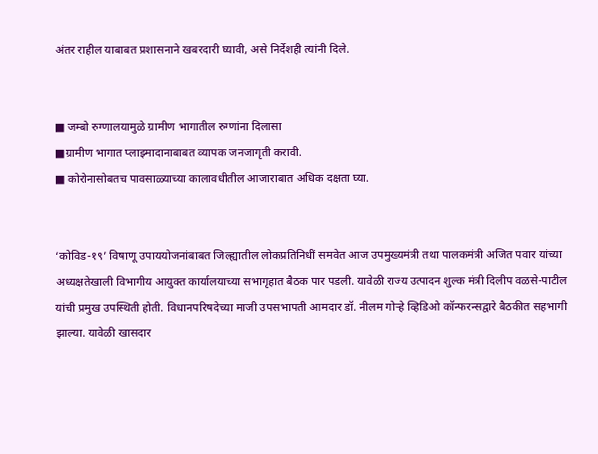अंतर राहील याबाबत प्रशासनाने खबरदारी घ्यावी, असे निर्देशही त्यांनी दिले.


■ जम्बो रुग्णालयामुळे ग्रामीण भागातील रुग्णांना दिलासा
■ग्रामीण भागात प्लाझ्मादानाबाबत व्यापक जनजागृती करावी.
■ कोरोनासोबतच पावसाळ्याच्या कालावधीतील आजाराबात अधिक दक्षता घ्या.


‘कोविड-१९’ विषाणू उपाययोजनांबाबत जिल्ह्यातील लोकप्रतिनिधीं समवेत आज उपमुख्यमंत्री तथा पालकमंत्री अजित पवार यांच्या अध्यक्षतेखाली विभागीय आयुक्त कार्यालयाच्या सभागृहात बैठक पार पडली. यावेळी राज्य उत्पादन शुल्क मंत्री दिलीप वळसे-पाटील यांची प्रमुख उपस्थिती होती. विधानपरिषदेच्या माजी उपसभापती आमदार डॉ. नीलम गोऱ्हे व्हिडिओ कॉन्फरन्सद्वारे बैठकीत सहभागी झाल्या. यावेळी खासदार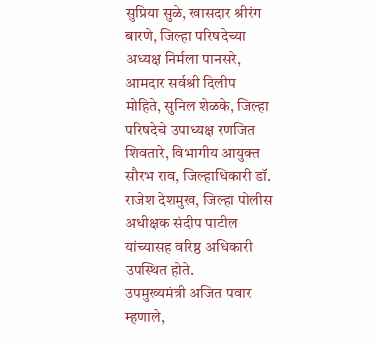सुप्रिया सुळे, खासदार श्रीरंग बारणे, जिल्हा परिषदेच्या अध्यक्ष निर्मला पानसरे, आमदार सर्वश्री दिलीप मोहिते, सुनिल शेळके, जिल्हा परिषदेचे उपाध्यक्ष रणजित शिवतारे, विभागीय आयुक्त सौरभ राव, जिल्हाधिकारी डॉ. राजेश देशमुख, जिल्हा पोलीस अधीक्षक संदीप पाटील यांच्यासह वरिष्ठ अधिकारी उपस्थित होते.
उपमुख्यमंत्री अजित पवार म्हणाले,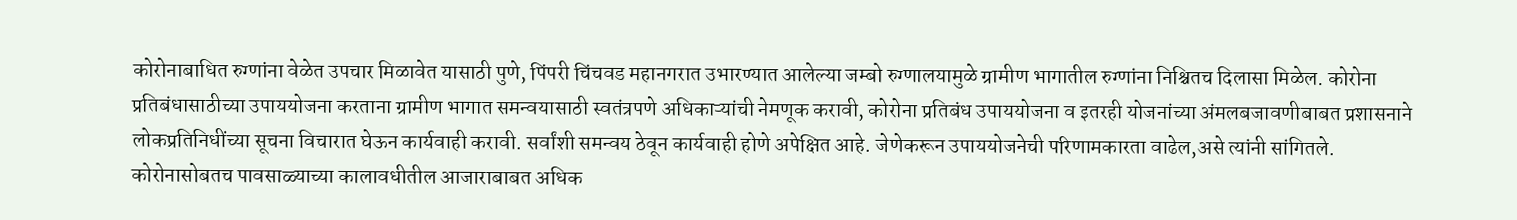कोरोनाबाधित रुग्णांना वेळेत उपचार मिळावेत यासाठी पुणे, पिंपरी चिंचवड महानगरात उभारण्यात आलेल्या जम्बो रुग्णालयामुळे ग्रामीण भागातील रुग्णांना निश्चितच दिलासा मिळेल. कोरोना प्रतिबंधासाठीच्या उपाययोजना करताना ग्रामीण भागात समन्वयासाठी स्वतंत्रपणे अधिकाऱ्यांची नेमणूक करावी, कोरोना प्रतिबंध उपाययोजना व इतरही योजनांच्या अंमलबजावणीबाबत प्रशासनाने लोकप्रतिनिधींच्या सूचना विचारात घेऊन कार्यवाही करावी. सर्वांशी समन्वय ठेवून कार्यवाही होणे अपेक्षित आहे. जेणेकरून उपाययोजनेची परिणामकारता वाढेल,असे त्यांनी सांगितले.
कोरोनासोबतच पावसाळ्याच्या कालावधीतील आजाराबाबत अधिक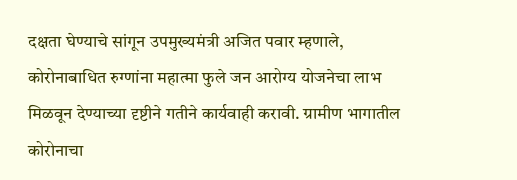दक्षता घेण्याचे सांगून उपमुख्यमंत्री अजित पवार म्हणाले, कोरोनाबाधित रुग्णांना महात्मा फुले जन आरोग्य योजनेचा लाभ मिळवून देण्याच्या दृष्टीने गतीने कार्यवाही करावी. ग्रामीण भागातील कोरोनाचा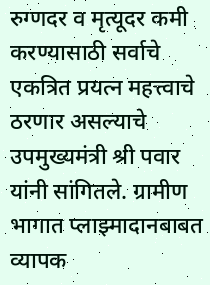रुग्णदर व मृत्यूदर कमी करण्यासाठी सर्वाचे एकत्रित प्रयत्न महत्त्वाचे ठरणार असल्याचे उपमुख्यमंत्री श्री पवार यांनी सांगितले. ग्रामीण भागात प्लाझ्मादानबाबत व्यापक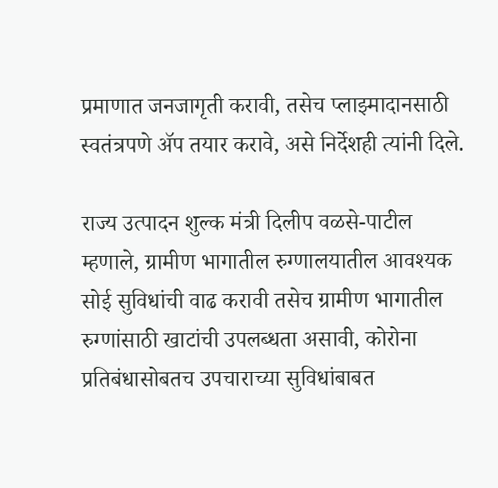प्रमाणात जनजागृती करावी, तसेच प्लाझ्मादानसाठी स्वतंत्रपणे ॲप तयार करावे, असे निर्देशही त्यांनी दिले.

राज्य उत्पादन शुल्क मंत्री दिलीप वळसे-पाटील म्हणाले, ग्रामीण भागातील रुग्णालयातील आवश्यक सोई सुविधांची वाढ करावी तसेच ग्रामीण भागातील रुग्णांसाठी खाटांची उपलब्धता असावी, कोरोना प्रतिबंधासोबतच उपचाराच्या सुविधांबाबत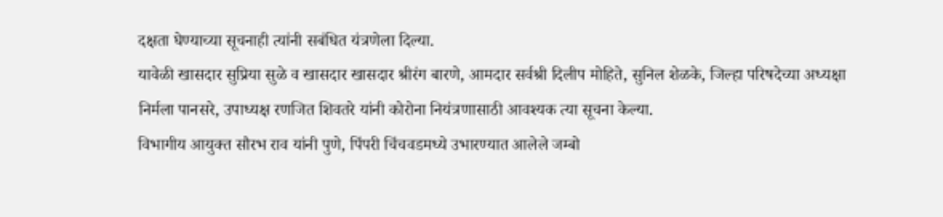दक्षता घेण्याच्या सूचनाही त्यांनी सबंधित यंत्रणेला दिल्या.
यावेळी खासदार सुप्रिया सुळे व खासदार खासदार श्रीरंग बारणे, आमदार सर्वश्री दिलीप मोहिते, सुनिल शेळके, जिल्हा परिषदेच्या अध्यक्षा निर्मला पानसरे, उपाध्यक्ष रणजित शिवतरे यांनी कोरोना नियंत्रणासाठी आवश्यक त्या सूचना केल्या.
विभागीय आयुक्त सौरभ राव यांनी पुणे, पिंपरी चिंचवडमध्ये उभारण्यात आलेले जम्बो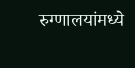रुग्णालयांमध्ये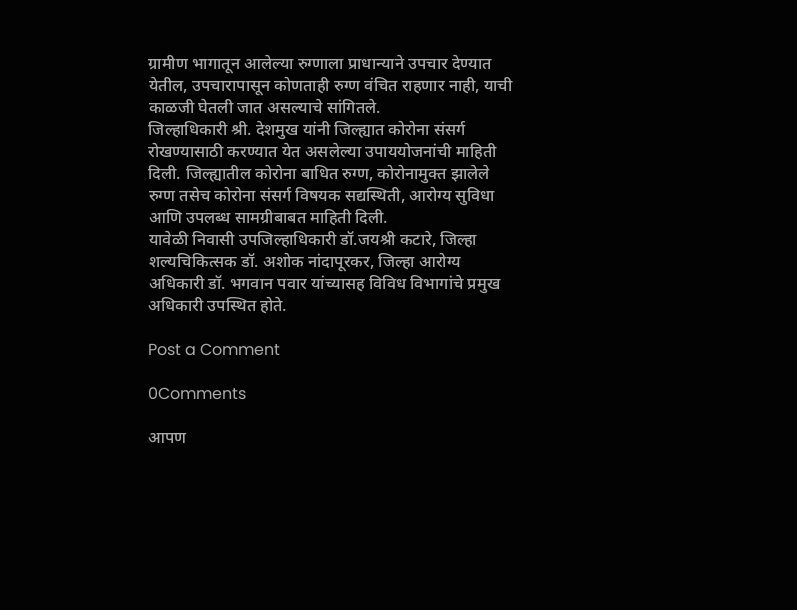ग्रामीण भागातून आलेल्या रुग्णाला प्राधान्याने उपचार देण्यात येतील, उपचारापासून कोणताही रुग्ण वंचित राहणार नाही, याची काळजी घेतली जात असल्याचे सांगितले.
जिल्हाधिकारी श्री. देशमुख यांनी जिल्ह्यात कोरोना संसर्ग रोखण्यासाठी करण्यात येत असलेल्या उपाययोजनांची माहिती दिली. जिल्ह्यातील कोरोना बाधित रुग्ण, कोरोनामुक्त झालेले रुग्ण तसेच कोरोना संसर्ग विषयक सद्यस्थिती, आरोग्य सुविधा आणि उपलब्ध सामग्रीबाबत माहिती दिली.
यावेळी निवासी उपजिल्हाधिकारी डॉ.जयश्री कटारे, जिल्हा शल्यचिकित्सक डॉ. अशोक नांदापूरकर, जिल्हा आरोग्य अधिकारी डॉ. भगवान पवार यांच्यासह विविध विभागांचे प्रमुख अधिकारी उपस्थित होते.

Post a Comment

0Comments

आपण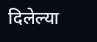दिलेल्या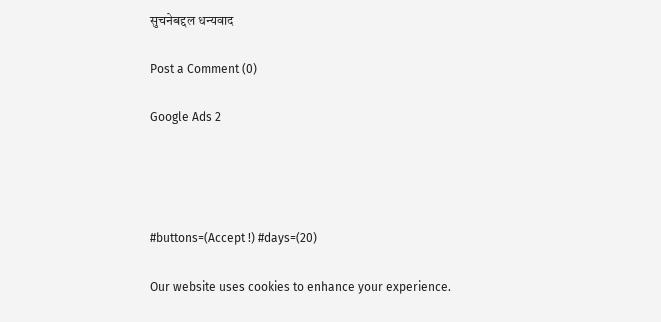सुचनेबद्दल धन्यवाद

Post a Comment (0)

Google Ads 2




#buttons=(Accept !) #days=(20)

Our website uses cookies to enhance your experience.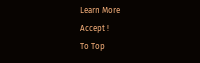Learn More
Accept !
To Top